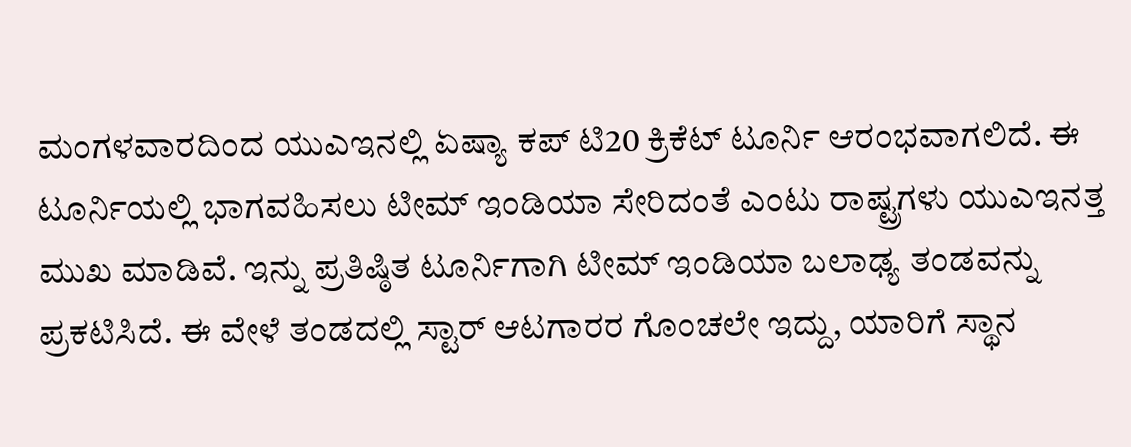ಮಂಗಳವಾರದಿಂದ ಯುಎಇನಲ್ಲಿ ಏಷ್ಯಾ ಕಪ್ ಟಿ20 ಕ್ರಿಕೆಟ್ ಟೂರ್ನಿ ಆರಂಭವಾಗಲಿದೆ. ಈ ಟೂರ್ನಿಯಲ್ಲಿ ಭಾಗವಹಿಸಲು ಟೀಮ್ ಇಂಡಿಯಾ ಸೇರಿದಂತೆ ಎಂಟು ರಾಷ್ಟ್ರಗಳು ಯುಎಇನತ್ತ ಮುಖ ಮಾಡಿವೆ. ಇನ್ನು ಪ್ರತಿಷ್ಠಿತ ಟೂರ್ನಿಗಾಗಿ ಟೀಮ್ ಇಂಡಿಯಾ ಬಲಾಢ್ಯ ತಂಡವನ್ನು ಪ್ರಕಟಿಸಿದೆ. ಈ ವೇಳೆ ತಂಡದಲ್ಲಿ ಸ್ಟಾರ್ ಆಟಗಾರರ ಗೊಂಚಲೇ ಇದ್ದು, ಯಾರಿಗೆ ಸ್ಥಾನ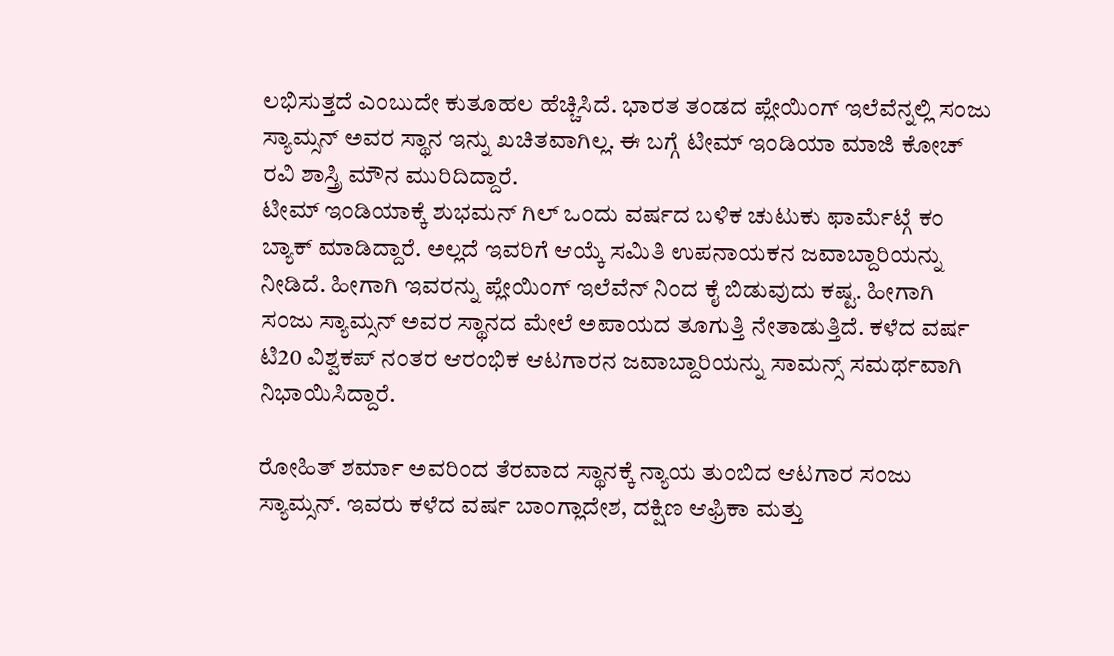ಲಭಿಸುತ್ತದೆ ಎಂಬುದೇ ಕುತೂಹಲ ಹೆಚ್ಚಿಸಿದೆ. ಭಾರತ ತಂಡದ ಪ್ಲೇಯಿಂಗ್ ಇಲೆವೆನ್ನಲ್ಲಿ ಸಂಜು ಸ್ಯಾಮ್ಸನ್ ಅವರ ಸ್ಥಾನ ಇನ್ನು ಖಚಿತವಾಗಿಲ್ಲ. ಈ ಬಗ್ಗೆ ಟೀಮ್ ಇಂಡಿಯಾ ಮಾಜಿ ಕೋಚ್ ರವಿ ಶಾಸ್ತ್ರಿ ಮೌನ ಮುರಿದಿದ್ದಾರೆ.
ಟೀಮ್ ಇಂಡಿಯಾಕ್ಕೆ ಶುಭಮನ್ ಗಿಲ್ ಒಂದು ವರ್ಷದ ಬಳಿಕ ಚುಟುಕು ಫಾರ್ಮೆಟ್ಗೆ ಕಂ ಬ್ಯಾಕ್ ಮಾಡಿದ್ದಾರೆ. ಅಲ್ಲದೆ ಇವರಿಗೆ ಆಯ್ಕೆ ಸಮಿತಿ ಉಪನಾಯಕನ ಜವಾಬ್ದಾರಿಯನ್ನು ನೀಡಿದೆ. ಹೀಗಾಗಿ ಇವರನ್ನು ಪ್ಲೇಯಿಂಗ್ ಇಲೆವೆನ್ ನಿಂದ ಕೈ ಬಿಡುವುದು ಕಷ್ಟ. ಹೀಗಾಗಿ ಸಂಜು ಸ್ಯಾಮ್ಸನ್ ಅವರ ಸ್ಥಾನದ ಮೇಲೆ ಅಪಾಯದ ತೂಗುತ್ತಿ ನೇತಾಡುತ್ತಿದೆ. ಕಳೆದ ವರ್ಷ ಟಿ20 ವಿಶ್ವಕಪ್ ನಂತರ ಆರಂಭಿಕ ಆಟಗಾರನ ಜವಾಬ್ದಾರಿಯನ್ನು ಸಾಮನ್ಸ್ ಸಮರ್ಥವಾಗಿ ನಿಭಾಯಿಸಿದ್ದಾರೆ.

ರೋಹಿತ್ ಶರ್ಮಾ ಅವರಿಂದ ತೆರವಾದ ಸ್ಥಾನಕ್ಕೆ ನ್ಯಾಯ ತುಂಬಿದ ಆಟಗಾರ ಸಂಜು ಸ್ಯಾಮ್ಸನ್. ಇವರು ಕಳೆದ ವರ್ಷ ಬಾಂಗ್ಲಾದೇಶ, ದಕ್ಷಿಣ ಆಫ್ರಿಕಾ ಮತ್ತು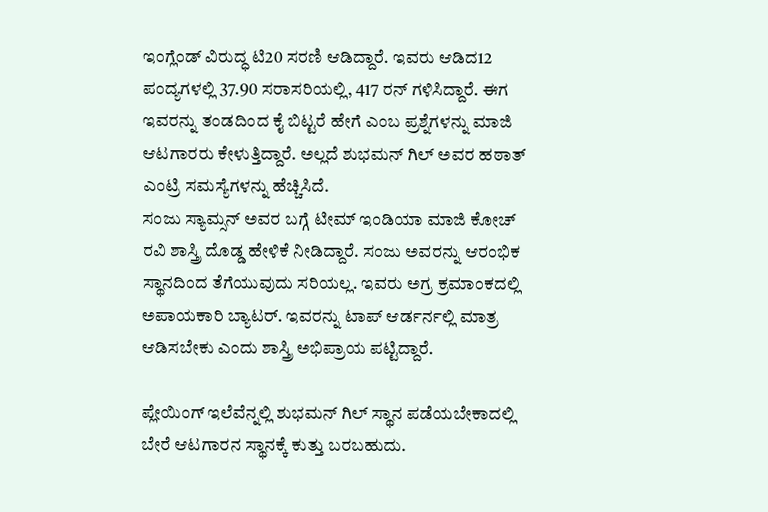ಇಂಗ್ಲೆಂಡ್ ವಿರುದ್ಧ ಟಿ20 ಸರಣಿ ಆಡಿದ್ದಾರೆ. ಇವರು ಆಡಿದ12 ಪಂದ್ಯಗಳಲ್ಲಿ 37.90 ಸರಾಸರಿಯಲ್ಲಿ, 417 ರನ್ ಗಳಿಸಿದ್ದಾರೆ. ಈಗ ಇವರನ್ನು ತಂಡದಿಂದ ಕೈ ಬಿಟ್ಟರೆ ಹೇಗೆ ಎಂಬ ಪ್ರಶ್ನೆಗಳನ್ನು ಮಾಜಿ ಆಟಗಾರರು ಕೇಳುತ್ತಿದ್ದಾರೆ. ಅಲ್ಲದೆ ಶುಭಮನ್ ಗಿಲ್ ಅವರ ಹಠಾತ್ ಎಂಟ್ರಿ ಸಮಸ್ಯೆಗಳನ್ನು ಹೆಚ್ಚಿಸಿದೆ.
ಸಂಜು ಸ್ಯಾಮ್ಸನ್ ಅವರ ಬಗ್ಗೆ ಟೀಮ್ ಇಂಡಿಯಾ ಮಾಜಿ ಕೋಚ್ ರವಿ ಶಾಸ್ತ್ರಿ ದೊಡ್ಡ ಹೇಳಿಕೆ ನೀಡಿದ್ದಾರೆ. ಸಂಜು ಅವರನ್ನು ಆರಂಭಿಕ ಸ್ಥಾನದಿಂದ ತೆಗೆಯುವುದು ಸರಿಯಲ್ಲ. ಇವರು ಅಗ್ರ ಕ್ರಮಾಂಕದಲ್ಲಿ ಅಪಾಯಕಾರಿ ಬ್ಯಾಟರ್. ಇವರನ್ನು ಟಾಪ್ ಆರ್ಡರ್ನಲ್ಲಿ ಮಾತ್ರ ಆಡಿಸಬೇಕು ಎಂದು ಶಾಸ್ತ್ರಿ ಅಭಿಪ್ರಾಯ ಪಟ್ಟಿದ್ದಾರೆ.

ಪ್ಲೇಯಿಂಗ್ ಇಲೆವೆನ್ನಲ್ಲಿ ಶುಭಮನ್ ಗಿಲ್ ಸ್ಥಾನ ಪಡೆಯಬೇಕಾದಲ್ಲಿ ಬೇರೆ ಆಟಗಾರನ ಸ್ಥಾನಕ್ಕೆ ಕುತ್ತು ಬರಬಹುದು.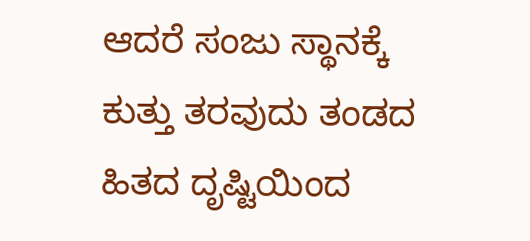ಆದರೆ ಸಂಜು ಸ್ಥಾನಕ್ಕೆ ಕುತ್ತು ತರವುದು ತಂಡದ ಹಿತದ ದೃಷ್ಟಿಯಿಂದ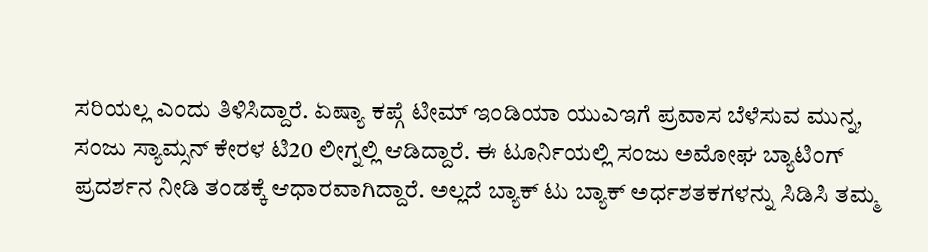ಸರಿಯಲ್ಲ ಎಂದು ತಿಳಿಸಿದ್ದಾರೆ. ಏಷ್ಯಾ ಕಪ್ಗೆ ಟೀಮ್ ಇಂಡಿಯಾ ಯುಎಇಗೆ ಪ್ರವಾಸ ಬೆಳೆಸುವ ಮುನ್ನ, ಸಂಜು ಸ್ಯಾಮ್ಸನ್ ಕೇರಳ ಟಿ20 ಲೀಗ್ನಲ್ಲಿ ಆಡಿದ್ದಾರೆ. ಈ ಟೂರ್ನಿಯಲ್ಲಿ ಸಂಜು ಅಮೋಘ ಬ್ಯಾಟಿಂಗ್ ಪ್ರದರ್ಶನ ನೀಡಿ ತಂಡಕ್ಕೆ ಆಧಾರವಾಗಿದ್ದಾರೆ. ಅಲ್ಲದೆ ಬ್ಯಾಕ್ ಟು ಬ್ಯಾಕ್ ಅರ್ಧಶತಕಗಳನ್ನು ಸಿಡಿಸಿ ತಮ್ಮ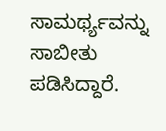ಸಾಮರ್ಥ್ಯವನ್ನು ಸಾಬೀತು ಪಡಿಸಿದ್ದಾರೆ.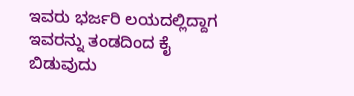ಇವರು ಭರ್ಜರಿ ಲಯದಲ್ಲಿದ್ದಾಗ ಇವರನ್ನು ತಂಡದಿಂದ ಕೈ ಬಿಡುವುದು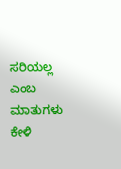ಸರಿಯಲ್ಲ ಎಂಬ ಮಾತುಗಳು ಕೇಳಿ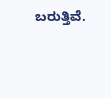ಬರುತ್ತಿವೆ.